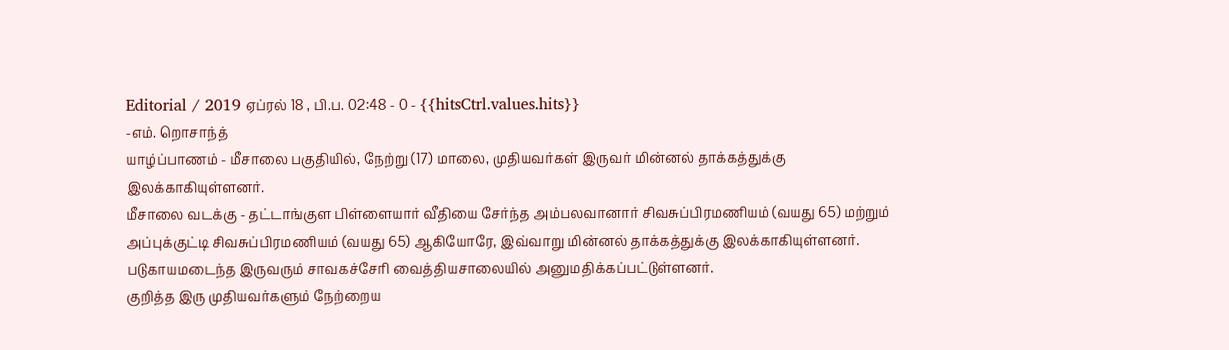Editorial / 2019 ஏப்ரல் 18 , பி.ப. 02:48 - 0 - {{hitsCtrl.values.hits}}
-எம். றொசாந்த்
யாழ்ப்பாணம் - மீசாலை பகுதியில், நேற்று (17) மாலை, முதியவர்கள் இருவர் மின்னல் தாக்கத்துக்கு இலக்காகியுள்ளனர்.
மீசாலை வடக்கு - தட்டாங்குள பிள்ளையார் வீதியை சேர்ந்த அம்பலவானார் சிவசுப்பிரமணியம் (வயது 65) மற்றும் அப்புக்குட்டி சிவசுப்பிரமணியம் (வயது 65) ஆகியோரே, இவ்வாறு மின்னல் தாக்கத்துக்கு இலக்காகியுள்ளனர்.
படுகாயமடைந்த இருவரும் சாவகச்சேரி வைத்தியசாலையில் அனுமதிக்கப்பட்டுள்ளனர்.
குறித்த இரு முதியவர்களும் நேற்றைய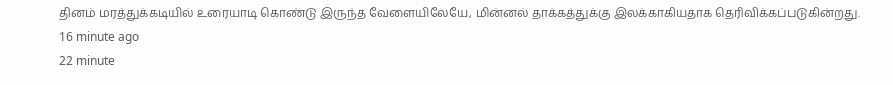தினம் மரத்துக்கடியில் உரையாடி கொண்டு இருந்த வேளையிலேயே, மின்னல் தாக்கத்துக்கு இலக்காகியதாக தெரிவிக்கப்படுகின்றது.
16 minute ago
22 minute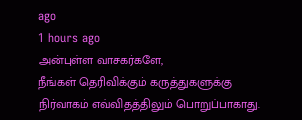ago
1 hours ago
அன்புள்ள வாசகர்களே,
நீங்கள் தெரிவிக்கும் கருத்துகளுக்கு நிர்வாகம் எவ்விதத்திலும் பொறுப்பாகாது.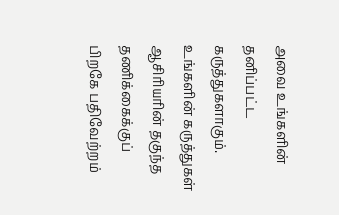அவை உங்களின் தனிப்பட்ட கருத்துகளாகும். உங்களின் கருத்துகள் ஆசிரியரின் தகுந்த தணிக்கைக்குப் பிறகே பதிவேற்றம்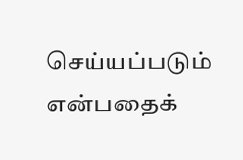செய்யப்படும் என்பதைக்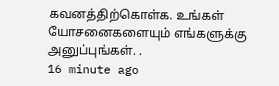கவனத்திற்கொள்க. உங்கள் யோசனைகளையும் எங்களுக்கு அனுப்புங்கள். .
16 minute ago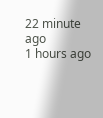22 minute ago
1 hours ago